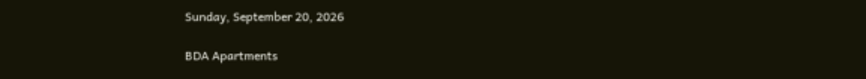Sunday, September 20, 2026

BDA Apartments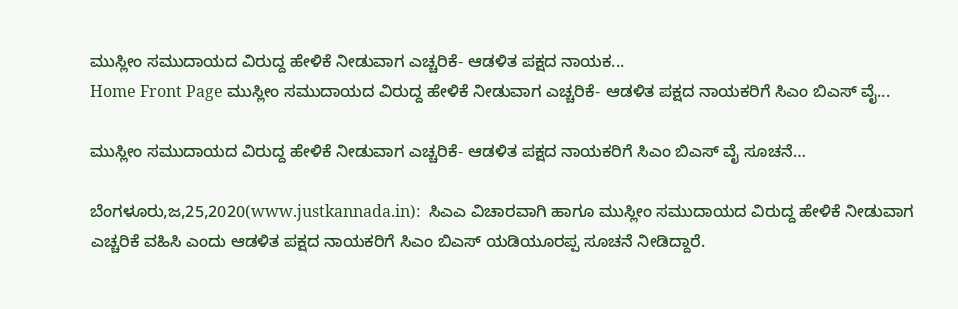ಮುಸ್ಲೀಂ ಸಮುದಾಯದ ವಿರುದ್ದ ಹೇಳಿಕೆ ನೀಡುವಾಗ ಎಚ್ಚರಿಕೆ- ಆಡಳಿತ ಪಕ್ಷದ ನಾಯಕ...
Home Front Page ಮುಸ್ಲೀಂ ಸಮುದಾಯದ ವಿರುದ್ದ ಹೇಳಿಕೆ ನೀಡುವಾಗ ಎಚ್ಚರಿಕೆ- ಆಡಳಿತ ಪಕ್ಷದ ನಾಯಕರಿಗೆ ಸಿಎಂ ಬಿಎಸ್ ವೈ...

ಮುಸ್ಲೀಂ ಸಮುದಾಯದ ವಿರುದ್ದ ಹೇಳಿಕೆ ನೀಡುವಾಗ ಎಚ್ಚರಿಕೆ- ಆಡಳಿತ ಪಕ್ಷದ ನಾಯಕರಿಗೆ ಸಿಎಂ ಬಿಎಸ್ ವೈ ಸೂಚನೆ…

ಬೆಂಗಳೂರು,ಜ,25,2020(www.justkannada.in):  ಸಿಎಎ ವಿಚಾರವಾಗಿ ಹಾಗೂ ಮುಸ್ಲೀಂ ಸಮುದಾಯದ ವಿರುದ್ದ ಹೇಳಿಕೆ ನೀಡುವಾಗ ಎಚ್ಚರಿಕೆ ವಹಿಸಿ ಎಂದು ಆಡಳಿತ ಪಕ್ಷದ ನಾಯಕರಿಗೆ ಸಿಎಂ ಬಿಎಸ್ ಯಡಿಯೂರಪ್ಪ ಸೂಚನೆ ನೀಡಿದ್ದಾರೆ.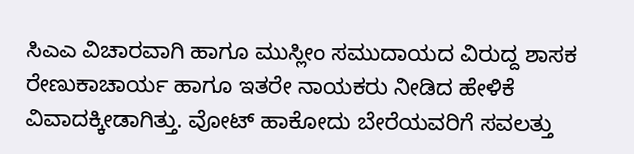ಸಿಎಎ ವಿಚಾರವಾಗಿ ಹಾಗೂ ಮುಸ್ಲೀಂ ಸಮುದಾಯದ ವಿರುದ್ದ ಶಾಸಕ ರೇಣುಕಾಚಾರ್ಯ ಹಾಗೂ ಇತರೇ ನಾಯಕರು ನೀಡಿದ ಹೇಳಿಕೆ ವಿವಾದಕ್ಕೀಡಾಗಿತ್ತು. ವೋಟ್ ಹಾಕೋದು ಬೇರೆಯವರಿಗೆ ಸವಲತ್ತು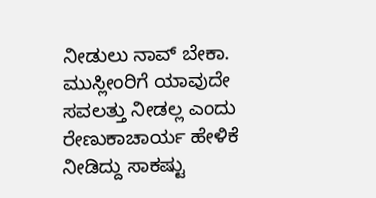ನೀಡುಲು ನಾವ್ ಬೇಕಾ. ಮುಸ್ಲೀಂರಿಗೆ ಯಾವುದೇ ಸವಲತ್ತು ನೀಡಲ್ಲ ಎಂದು ರೇಣುಕಾಚಾರ್ಯ ಹೇಳಿಕೆ ನೀಡಿದ್ದು ಸಾಕಷ್ಟು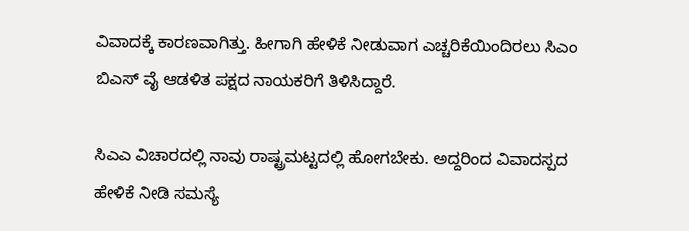ವಿವಾದಕ್ಕೆ ಕಾರಣವಾಗಿತ್ತು. ಹೀಗಾಗಿ ಹೇಳಿಕೆ ನೀಡುವಾಗ ಎಚ್ಚರಿಕೆಯಿಂದಿರಲು ಸಿಎಂ ಬಿಎಸ್ ವೈ ಆಡಳಿತ ಪಕ್ಷದ ನಾಯಕರಿಗೆ ತಿಳಿಸಿದ್ದಾರೆ.

ಸಿಎಎ ವಿಚಾರದಲ್ಲಿ ನಾವು ರಾಷ್ಟ್ರಮಟ್ಟದಲ್ಲಿ ಹೋಗಬೇಕು. ಅದ್ದರಿಂದ ವಿವಾದಸ್ಪದ ಹೇಳಿಕೆ ನೀಡಿ ಸಮಸ್ಯೆ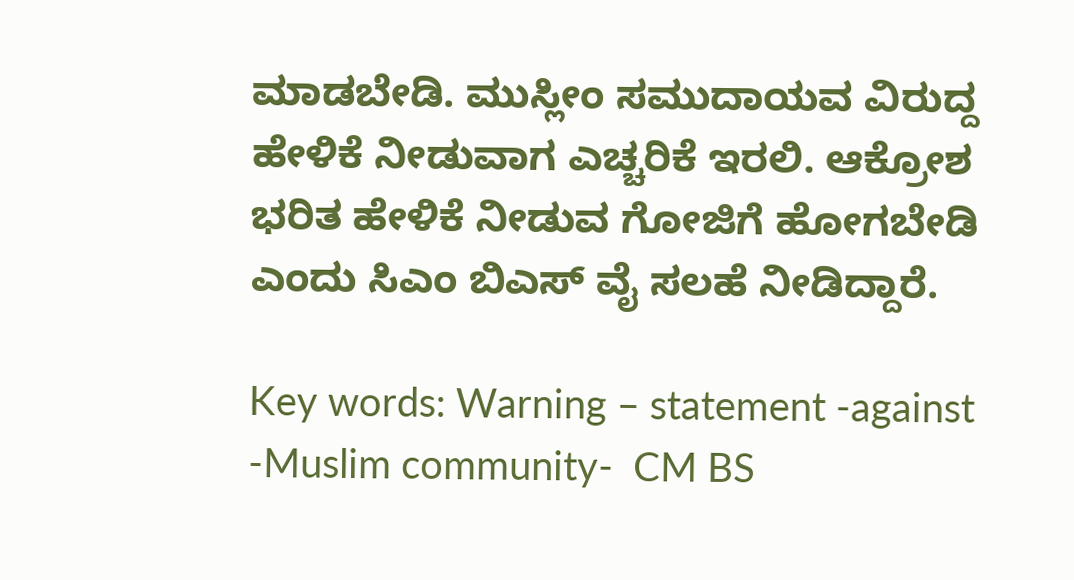ಮಾಡಬೇಡಿ. ಮುಸ್ಲೀಂ ಸಮುದಾಯವ ವಿರುದ್ದ ಹೇಳಿಕೆ ನೀಡುವಾಗ ಎಚ್ಚರಿಕೆ ಇರಲಿ. ಆಕ್ರೋಶ ಭರಿತ ಹೇಳಿಕೆ ನೀಡುವ ಗೋಜಿಗೆ ಹೋಗಬೇಡಿ ಎಂದು ಸಿಎಂ ಬಿಎಸ್ ವೈ ಸಲಹೆ ನೀಡಿದ್ದಾರೆ.

Key words: Warning – statement -against -Muslim community-  CM BS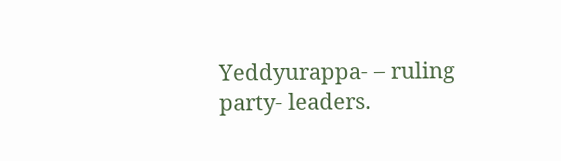Yeddyurappa- – ruling party- leaders.